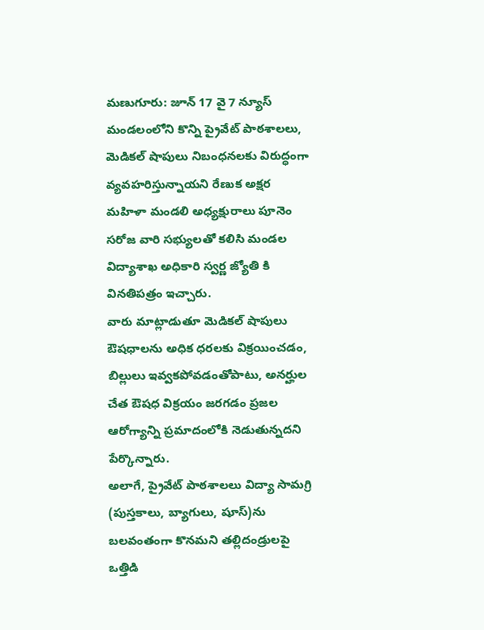మణుగూరు: జూన్ 17 వై 7 న్యూస్
మండలంలోని కొన్ని ప్రైవేట్ పాఠశాలలు, మెడికల్ షాపులు నిబంధనలకు విరుద్ధంగా వ్యవహరిస్తున్నాయని రేణుక అక్షర మహిళా మండలి అధ్యక్షురాలు పూనెం సరోజ వారి సభ్యులతో కలిసి మండల విద్యాశాఖ అధికారి స్వర్ణ జ్యోతి కి వినతిపత్రం ఇచ్చారు.
వారు మాట్లాడుతూ మెడికల్ షాపులు ఔషధాలను అధిక ధరలకు విక్రయించడం, బిల్లులు ఇవ్వకపోవడంతోపాటు, అనర్హుల చేత ఔషధ విక్రయం జరగడం ప్రజల ఆరోగ్యాన్ని ప్రమాదంలోకి నెడుతున్నదని పేర్కొన్నారు.
అలాగే, ప్రైవేట్ పాఠశాలలు విద్యా సామగ్రి (పుస్తకాలు, బ్యాగులు, షూస్)ను బలవంతంగా కొనమని తల్లిదండ్రులపై ఒత్తిడి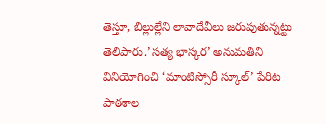తెస్తూ, బిల్లుల్లేని లావాదేవీలు జరుపుతున్నట్టు తెలిపారు.’సత్య భాస్కర’ అనుమతిని వినియోగించి ‘మాంటిస్సోరీ స్కూల్’ పేరిట పాఠశాల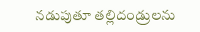నడుపుతూ తల్లిదండ్రులను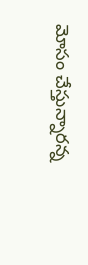మోసం చేస్తున్నారన్న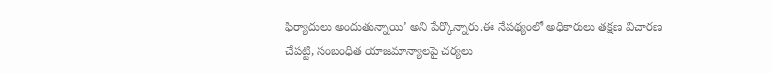ఫిర్యాదులు అందుతున్నాయి’ అని పేర్కొన్నారు.ఈ నేపథ్యంలో అధికారులు తక్షణ విచారణ చేపట్టి, సంబంధిత యాజమాన్యాలపై చర్యలు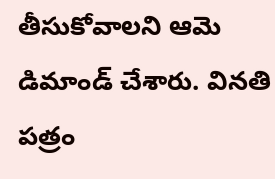తీసుకోవాలని ఆమె డిమాండ్ చేశారు. వినతి పత్రం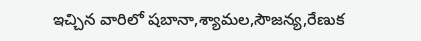ఇచ్చిన వారిలో షబానా,శ్యామల,సౌజన్య,రేణుక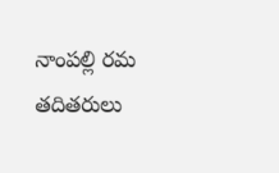నాంపల్లి రమ
తదితరులు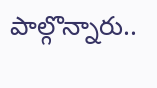పాల్గొన్నారు..